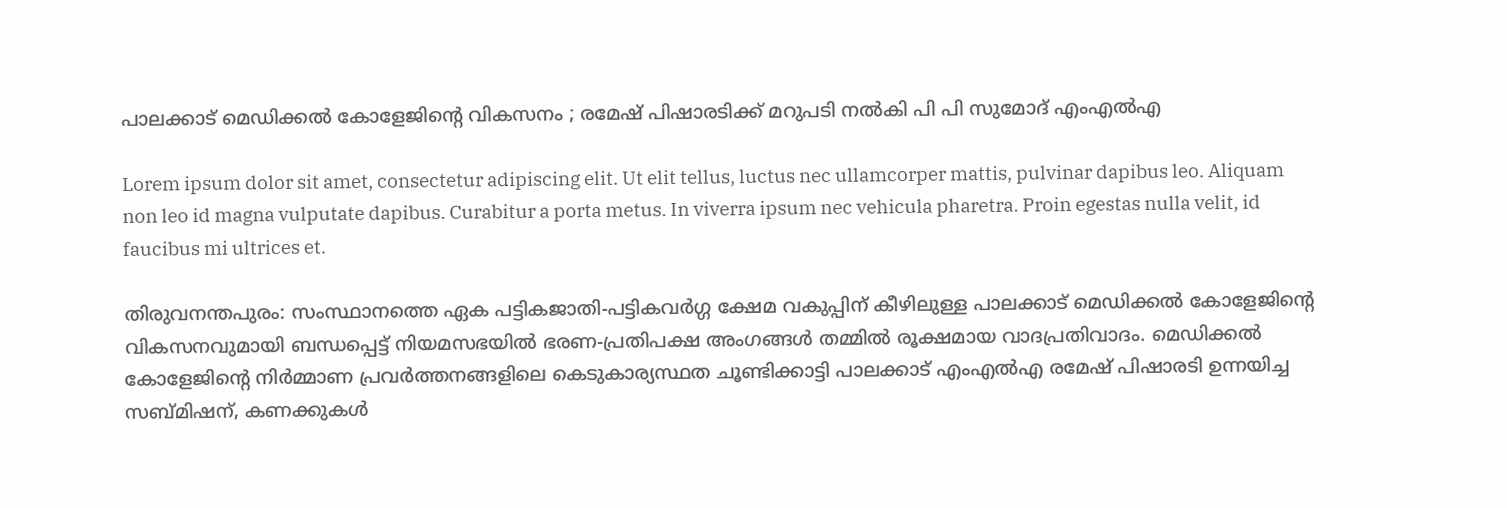പാലക്കാട് മെഡിക്കൽ കോളേജിന്റെ വികസനം ; രമേഷ് പിഷാരടിക്ക് മറുപടി നൽകി പി പി സുമോദ് എംഎൽഎ

Lorem ipsum dolor sit amet, consectetur adipiscing elit. Ut elit tellus, luctus nec ullamcorper mattis, pulvinar dapibus leo. Aliquam non leo id magna vulputate dapibus. Curabitur a porta metus. In viverra ipsum nec vehicula pharetra. Proin egestas nulla velit, id faucibus mi ultrices et.

തിരുവനന്തപുരം: സംസ്ഥാനത്തെ ഏക പട്ടികജാതി-പട്ടികവർഗ്ഗ ക്ഷേമ വകുപ്പിന് കീഴിലുള്ള പാലക്കാട് മെഡിക്കൽ കോളേജിന്റെ വികസനവുമായി ബന്ധപ്പെട്ട് നിയമസഭയിൽ ഭരണ-പ്രതിപക്ഷ അംഗങ്ങൾ തമ്മിൽ രൂക്ഷമായ വാദപ്രതിവാദം. മെഡിക്കൽ കോളേജിന്‍റെ നിർമ്മാണ പ്രവർത്തനങ്ങളിലെ കെടുകാര്യസ്ഥത ചൂണ്ടിക്കാട്ടി പാലക്കാട് എംഎൽഎ രമേഷ് പിഷാരടി ഉന്നയിച്ച സബ്മിഷന്, കണക്കുകൾ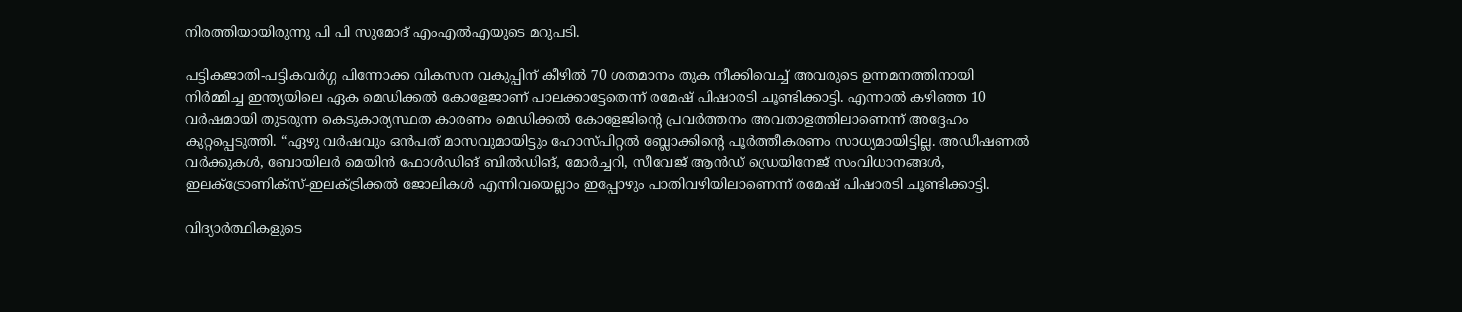നിരത്തിയായിരുന്നു പി പി സുമോദ് എംഎൽഎയുടെ മറുപടി.

പട്ടികജാതി-പട്ടികവർഗ്ഗ പിന്നോക്ക വികസന വകുപ്പിന് കീഴിൽ 70 ശതമാനം തുക നീക്കിവെച്ച് അവരുടെ ഉന്നമനത്തിനായി നിർമ്മിച്ച ഇന്ത്യയിലെ ഏക മെഡിക്കൽ കോളേജാണ് പാലക്കാട്ടേതെന്ന് രമേഷ് പിഷാരടി ചൂണ്ടിക്കാട്ടി. എന്നാൽ കഴിഞ്ഞ 10 വർഷമായി തുടരുന്ന കെടുകാര്യസ്ഥത കാരണം മെഡിക്കൽ കോളേജിന്‍റെ പ്രവർത്തനം അവതാളത്തിലാണെന്ന് അദ്ദേഹം കുറ്റപ്പെടുത്തി. “ഏഴു വർഷവും ഒൻപത് മാസവുമായിട്ടും ഹോസ്പിറ്റൽ ബ്ലോക്കിന്റെ പൂർത്തീകരണം സാധ്യമായിട്ടില്ല. അഡീഷണൽ വർക്കുകൾ, ബോയിലർ മെയിൻ ഫോൾഡിങ് ബിൽഡിങ്, മോർച്ചറി, സീവേജ് ആൻഡ് ഡ്രെയിനേജ് സംവിധാനങ്ങൾ, ഇലക്ട്രോണിക്സ്-ഇലക്ട്രിക്കൽ ജോലികൾ എന്നിവയെല്ലാം ഇപ്പോഴും പാതിവഴിയിലാണെന്ന് രമേഷ് പിഷാരടി ചൂണ്ടിക്കാട്ടി.

വിദ്യാർത്ഥികളുടെ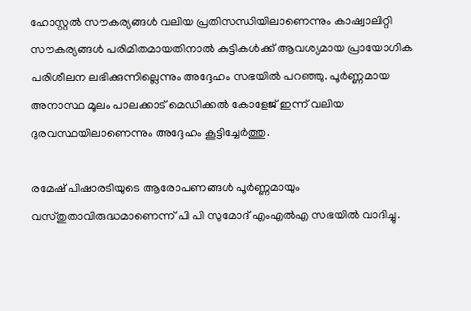ഹോസ്റ്റൽ സൗകര്യങ്ങൾ വലിയ പ്രതിസന്ധിയിലാണെന്നും കാഷ്വാലിറ്റി സൗകര്യങ്ങൾ പരിമിതമായതിനാൽ കുട്ടികൾക്ക് ആവശ്യമായ പ്രായോഗിക പരിശീലന ലഭിക്കുന്നില്ലെന്നും അദ്ദേഹം സഭയിൽ പറഞ്ഞു. പൂർണ്ണമായ അനാസ്ഥ മൂലം പാലക്കാട് മെഡിക്കൽ കോളേജ് ഇന്ന് വലിയ ദുരവസ്ഥയിലാണെന്നും അദ്ദേഹം കൂട്ടിച്ചേർത്തു.

രമേഷ് പിഷാരടിയുടെ ആരോപണങ്ങൾ പൂർണ്ണമായും വസ്തുതാവിരുദ്ധമാണെന്ന് പി പി സുമോദ് എംഎൽഎ സഭയിൽ വാദിച്ചു.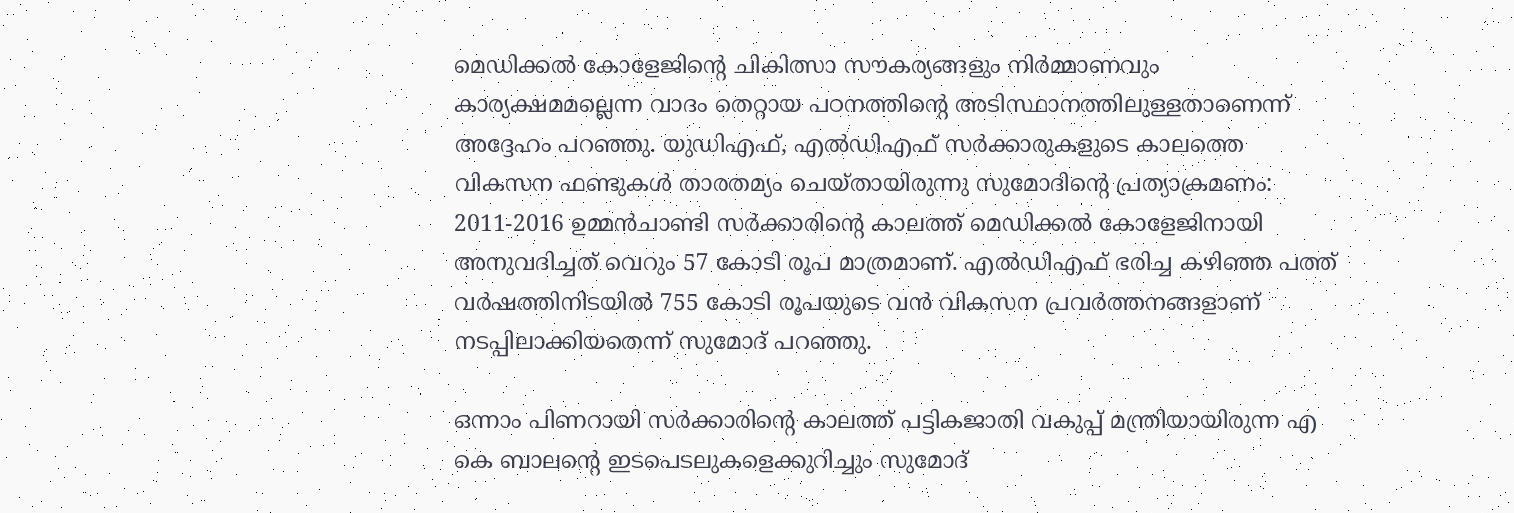മെഡിക്കൽ കോളേജിന്‍റെ ചികിത്സാ സൗകര്യങ്ങളും നിർമ്മാണവും കാര്യക്ഷമമല്ലെന്ന വാദം തെറ്റായ പഠനത്തിന്‍റെ അടിസ്ഥാനത്തിലുള്ളതാണെന്ന് അദ്ദേഹം പറഞ്ഞു. യുഡിഎഫ്, എൽഡിഎഫ് സർക്കാരുകളുടെ കാലത്തെ വികസന ഫണ്ടുകൾ താരതമ്യം ചെയ്തായിരുന്നു സുമോദിന്‍റെ പ്രത്യാക്രമണം: 2011-2016 ഉമ്മൻചാണ്ടി സർക്കാരിന്‍റെ കാലത്ത് മെഡിക്കൽ കോളേജിനായി അനുവദിച്ചത് വെറും 57 കോടി രൂപ മാത്രമാണ്. എൽഡിഎഫ് ഭരിച്ച കഴിഞ്ഞ പത്ത് വർഷത്തിനിടയിൽ 755 കോടി രൂപയുടെ വൻ വികസന പ്രവർത്തനങ്ങളാണ് നടപ്പിലാക്കിയതെന്ന് സുമോദ് പറഞ്ഞു.

ഒന്നാം പിണറായി സർക്കാരിന്റെ കാലത്ത് പട്ടികജാതി വകുപ്പ് മന്ത്രിയായിരുന്ന എ കെ ബാലന്‍റെ ഇടപെടലുകളെക്കുറിച്ചും സുമോദ്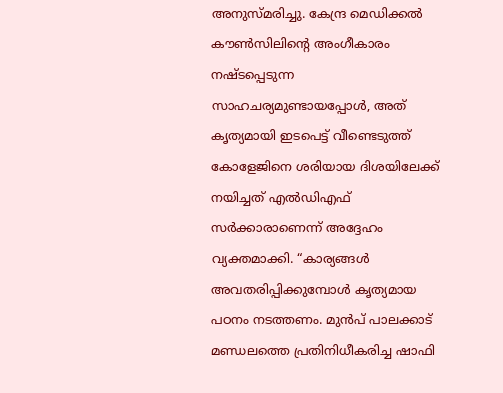അനുസ്മരിച്ചു. കേന്ദ്ര മെഡിക്കൽ കൗൺസിലിന്‍റെ അംഗീകാരം നഷ്ടപ്പെടുന്ന സാഹചര്യമുണ്ടായപ്പോൾ, അത് കൃത്യമായി ഇടപെട്ട് വീണ്ടെടുത്ത് കോളേജിനെ ശരിയായ ദിശയിലേക്ക് നയിച്ചത് എൽഡിഎഫ് സർക്കാരാണെന്ന് അദ്ദേഹം വ്യക്തമാക്കി. “കാര്യങ്ങൾ അവതരിപ്പിക്കുമ്പോൾ കൃത്യമായ പഠനം നടത്തണം. മുൻപ് പാലക്കാട് മണ്ഡലത്തെ പ്രതിനിധീകരിച്ച ഷാഫി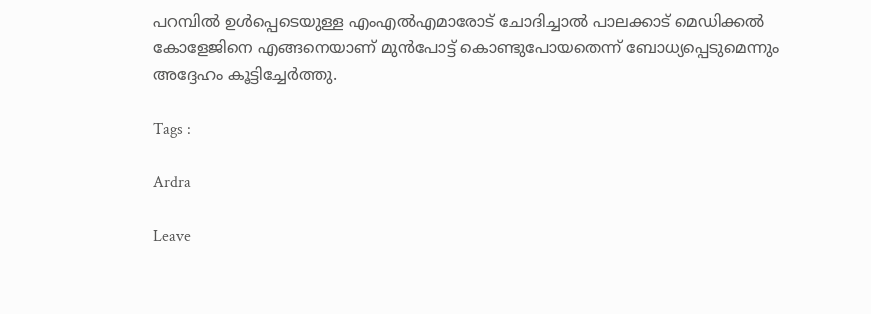പറമ്പിൽ ഉൾപ്പെടെയുള്ള എംഎൽഎമാരോട് ചോദിച്ചാൽ പാലക്കാട് മെഡിക്കൽ കോളേജിനെ എങ്ങനെയാണ് മുൻപോട്ട് കൊണ്ടുപോയതെന്ന് ബോധ്യപ്പെടുമെന്നും അദ്ദേഹം കൂട്ടിച്ചേർത്തു.

Tags :

Ardra

Leave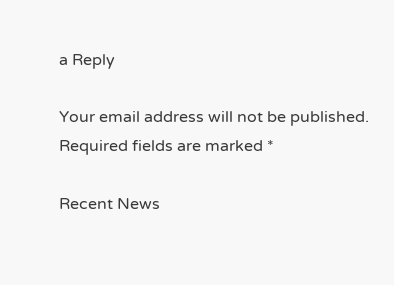a Reply

Your email address will not be published. Required fields are marked *

Recent News